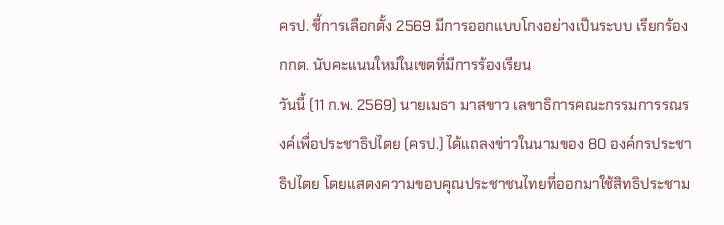ครป. ชี้การเลือกตั้ง 2569 มีการออกแบบโกงอย่างเป็นระบบ เรียกร้อง กกต. นับคะแนนใหม่ในเขตที่มีการร้องเรียน
วันนี้ (11 ก.พ. 2569) นายเมธา มาสขาว เลขาธิการคณะกรรมการรณรงค์เพื่อประชาธิปไตย (ครป.) ได้แถลงข่าวในนามของ 80 องค์กรประชาธิปไตย โดยแสดงความขอบคุณประชาชนไทยที่ออกมาใช้สิทธิประชาม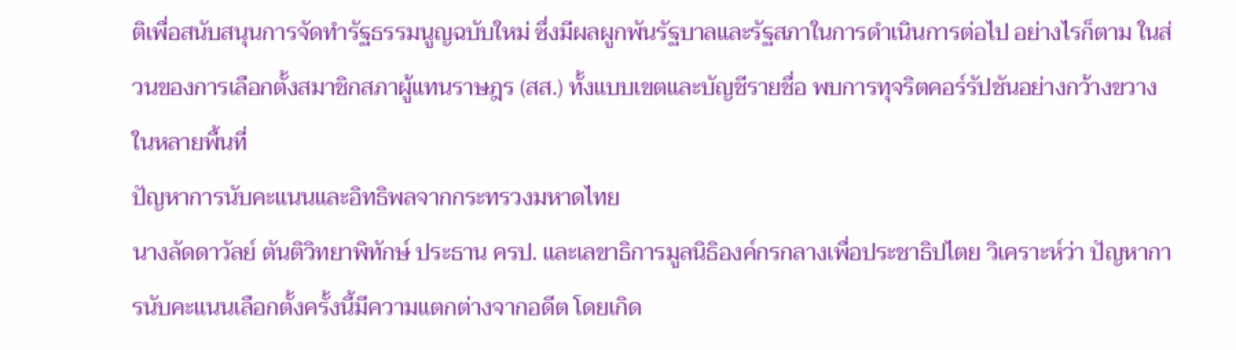ติเพื่อสนับสนุนการจัดทำรัฐธรรมนูญฉบับใหม่ ซึ่งมีผลผูกพันรัฐบาลและรัฐสภาในการดำเนินการต่อไป อย่างไรก็ตาม ในส่วนของการเลือกตั้งสมาชิกสภาผู้แทนราษฎร (สส.) ทั้งแบบเขตและบัญชีรายชื่อ พบการทุจริตคอร์รัปชันอย่างกว้างขวางในหลายพื้นที่
ปัญหาการนับคะแนนและอิทธิพลจากกระทรวงมหาดไทย
นางลัดดาวัลย์ ตันติวิทยาพิทักษ์ ประธาน ครป. และเลขาธิการมูลนิธิองค์กรกลางเพื่อประชาธิปไตย วิเคราะห์ว่า ปัญหาการนับคะแนนเลือกตั้งครั้งนี้มีความแตกต่างจากอดีต โดยเกิด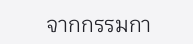จากกรรมกา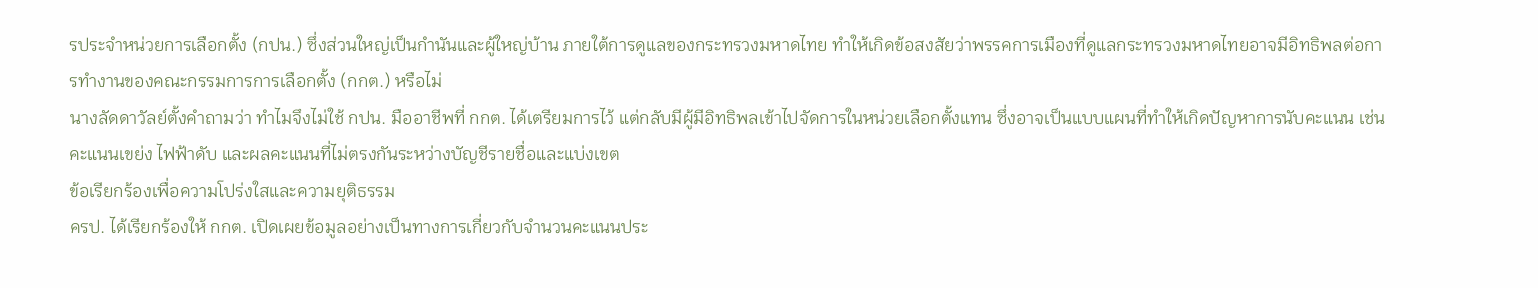รประจำหน่วยการเลือกตั้ง (กปน.) ซึ่งส่วนใหญ่เป็นกำนันและผู้ใหญ่บ้าน ภายใต้การดูแลของกระทรวงมหาดไทย ทำให้เกิดข้อสงสัยว่าพรรคการเมืองที่ดูแลกระทรวงมหาดไทยอาจมีอิทธิพลต่อการทำงานของคณะกรรมการการเลือกตั้ง (กกต.) หรือไม่
นางลัดดาวัลย์ตั้งคำถามว่า ทำไมจึงไม่ใช้ กปน. มืออาชีพที่ กกต. ได้เตรียมการไว้ แต่กลับมีผู้มีอิทธิพลเข้าไปจัดการในหน่วยเลือกตั้งแทน ซึ่งอาจเป็นแบบแผนที่ทำให้เกิดปัญหาการนับคะแนน เช่น คะแนนเขย่ง ไฟฟ้าดับ และผลคะแนนที่ไม่ตรงกันระหว่างบัญชีรายชื่อและแบ่งเขต
ข้อเรียกร้องเพื่อความโปร่งใสและความยุติธรรม
ครป. ได้เรียกร้องให้ กกต. เปิดเผยข้อมูลอย่างเป็นทางการเกี่ยวกับจำนวนคะแนนประ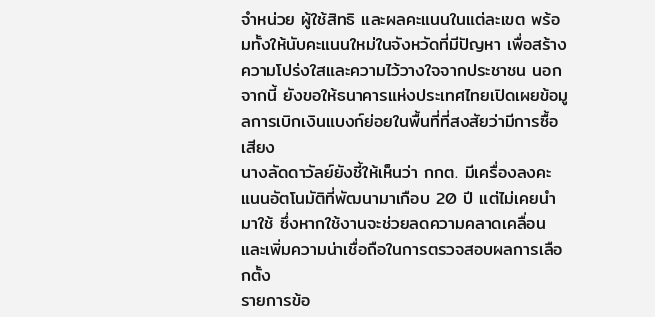จำหน่วย ผู้ใช้สิทธิ และผลคะแนนในแต่ละเขต พร้อมทั้งให้นับคะแนนใหม่ในจังหวัดที่มีปัญหา เพื่อสร้างความโปร่งใสและความไว้วางใจจากประชาชน นอกจากนี้ ยังขอให้ธนาคารแห่งประเทศไทยเปิดเผยข้อมูลการเบิกเงินแบงก์ย่อยในพื้นที่ที่สงสัยว่ามีการซื้อเสียง
นางลัดดาวัลย์ยังชี้ให้เห็นว่า กกต. มีเครื่องลงคะแนนอัตโนมัติที่พัฒนามาเกือบ 20 ปี แต่ไม่เคยนำมาใช้ ซึ่งหากใช้งานจะช่วยลดความคลาดเคลื่อนและเพิ่มความน่าเชื่อถือในการตรวจสอบผลการเลือกตั้ง
รายการข้อ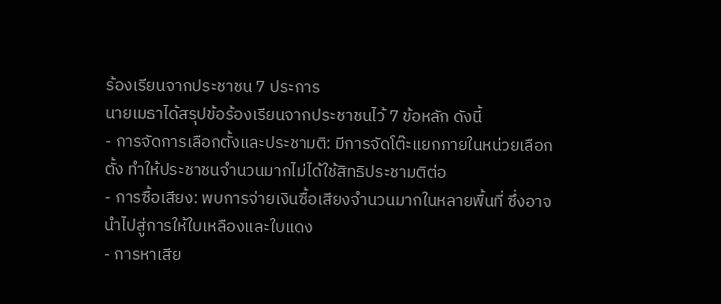ร้องเรียนจากประชาชน 7 ประการ
นายเมธาได้สรุปข้อร้องเรียนจากประชาชนไว้ 7 ข้อหลัก ดังนี้
- การจัดการเลือกตั้งและประชามติ: มีการจัดโต๊ะแยกภายในหน่วยเลือกตั้ง ทำให้ประชาชนจำนวนมากไม่ได้ใช้สิทธิประชามติต่อ
- การซื้อเสียง: พบการจ่ายเงินซื้อเสียงจำนวนมากในหลายพื้นที่ ซึ่งอาจนำไปสู่การให้ใบเหลืองและใบแดง
- การหาเสีย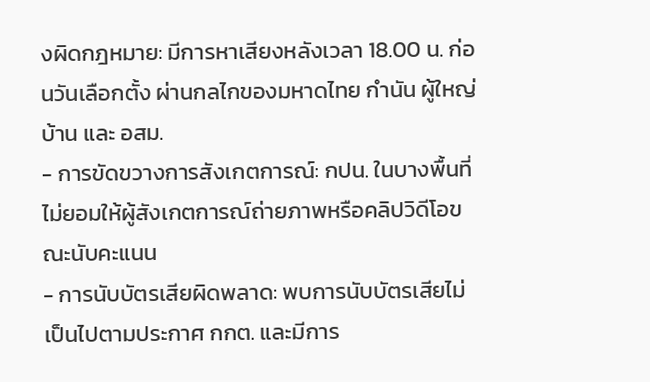งผิดกฎหมาย: มีการหาเสียงหลังเวลา 18.00 น. ก่อนวันเลือกตั้ง ผ่านกลไกของมหาดไทย กำนัน ผู้ใหญ่บ้าน และ อสม.
- การขัดขวางการสังเกตการณ์: กปน. ในบางพื้นที่ไม่ยอมให้ผู้สังเกตการณ์ถ่ายภาพหรือคลิปวิดีโอขณะนับคะแนน
- การนับบัตรเสียผิดพลาด: พบการนับบัตรเสียไม่เป็นไปตามประกาศ กกต. และมีการ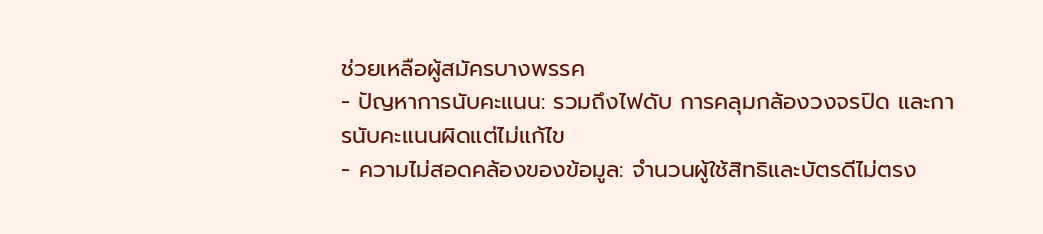ช่วยเหลือผู้สมัครบางพรรค
- ปัญหาการนับคะแนน: รวมถึงไฟดับ การคลุมกล้องวงจรปิด และการนับคะแนนผิดแต่ไม่แก้ไข
- ความไม่สอดคล้องของข้อมูล: จำนวนผู้ใช้สิทธิและบัตรดีไม่ตรง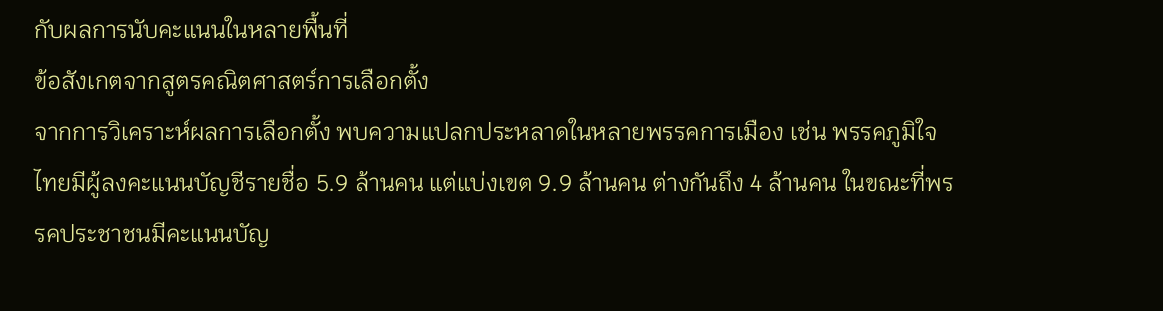กับผลการนับคะแนนในหลายพื้นที่
ข้อสังเกตจากสูตรคณิตศาสตร์การเลือกตั้ง
จากการวิเคราะห์ผลการเลือกตั้ง พบความแปลกประหลาดในหลายพรรคการเมือง เช่น พรรคภูมิใจไทยมีผู้ลงคะแนนบัญชีรายชื่อ 5.9 ล้านคน แต่แบ่งเขต 9.9 ล้านคน ต่างกันถึง 4 ล้านคน ในขณะที่พรรคประชาชนมีคะแนนบัญ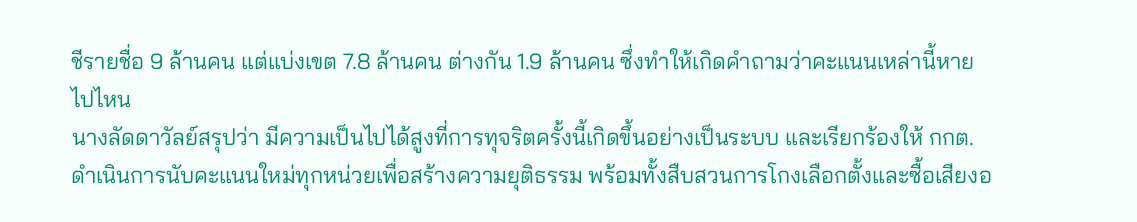ชีรายชื่อ 9 ล้านคน แต่แบ่งเขต 7.8 ล้านคน ต่างกัน 1.9 ล้านคน ซึ่งทำให้เกิดคำถามว่าคะแนนเหล่านี้หายไปไหน
นางลัดดาวัลย์สรุปว่า มีความเป็นไปได้สูงที่การทุจริตครั้งนี้เกิดขึ้นอย่างเป็นระบบ และเรียกร้องให้ กกต. ดำเนินการนับคะแนนใหม่ทุกหน่วยเพื่อสร้างความยุติธรรม พร้อมทั้งสืบสวนการโกงเลือกตั้งและซื้อเสียงอ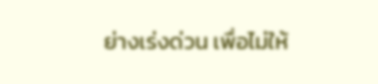ย่างเร่งด่วน เพื่อไม่ให้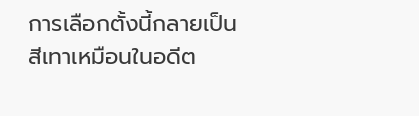การเลือกตั้งนี้กลายเป็นสีเทาเหมือนในอดีต